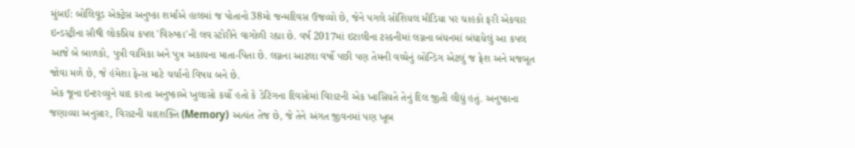મુંબઈ: બોલિવૂડ એક્ટ્રેસ અનુષ્કા શર્માએ હાલમાં જ પોતાનો 38મો જન્મદિવસ ઉજવ્યો છે, જેને પગલે સોશિયલ મીડિયા પર ચાહકો ફરી એકવાર ઇન્ડસ્ટ્રીના સૌથી લોકપ્રિય કપલ 'વિરુષ્કા'ની લવ સ્ટોરીને વાગોળી રહ્યા છે. વર્ષ 2017માં ઇટાલીના ટસ્કનીમાં લગ્નના બંધનમાં બંધાયેલું આ કપલ આજે બે બાળકો, પુત્રી વામિકા અને પુત્ર અકાયના માતા-પિતા છે. લગ્નના આટલા વર્ષો પછી પણ તેમની વચ્ચેનું બોન્ડિંગ એટલું જ ફ્રેશ અને મજબૂત જોવા મળે છે, જે હંમેશા ફેન્સ માટે ચર્ચાનો વિષય બને છે.
એક જૂના ઇન્ટરવ્યુને યાદ કરતા અનુષ્કાએ ખુલાસો કર્યો હતો કે ડેટિંગના દિવસોમાં વિરાટની એક ખાસિયતે તેનું દિલ જીતી લીધું હતું. અનુષ્કાના જણાવ્યા અનુસાર, વિરાટની યાદશક્તિ (Memory) અત્યંત તેજ છે, જે તેને અંગત જીવનમાં પણ ખૂબ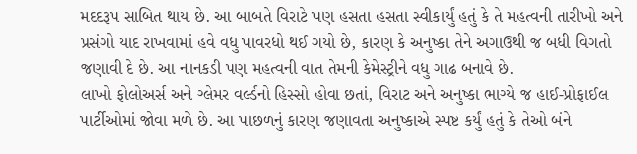મદદરૂપ સાબિત થાય છે. આ બાબતે વિરાટે પણ હસતા હસતા સ્વીકાર્યું હતું કે તે મહત્વની તારીખો અને પ્રસંગો યાદ રાખવામાં હવે વધુ પાવરધો થઈ ગયો છે, કારણ કે અનુષ્કા તેને અગાઉથી જ બધી વિગતો જણાવી દે છે. આ નાનકડી પણ મહત્વની વાત તેમની કેમેસ્ટ્રીને વધુ ગાઢ બનાવે છે.
લાખો ફોલોઅર્સ અને ગ્લેમર વર્લ્ડનો હિસ્સો હોવા છતાં, વિરાટ અને અનુષ્કા ભાગ્યે જ હાઈ-પ્રોફાઈલ પાર્ટીઓમાં જોવા મળે છે. આ પાછળનું કારણ જણાવતા અનુષ્કાએ સ્પષ્ટ કર્યું હતું કે તેઓ બંને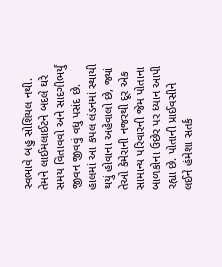સ્વભાવે બહુ સોશિયલ નથી. તેમને લાઈમલાઈટને બદલે ઘરે સમય વિતાવવો અને સાદગીભર્યું જીવન જીવવું વધુ પસંદ છે. હાલમાં આ કપલ લંડનમાં સ્થાયી થયું હોવાના અહેવાલો છે, જ્યાં તેઓ કેમેરાની નજરથી દૂર એક સામાન્ય પરિવારની જેમ પોતાના બાળકોના ઉછેર પર ધ્યાન આપી રહ્યા છે. પોતાની પ્રાઈવસીને લઈને હંમેશા સતર્ક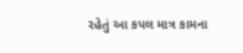રહેતું આ કપલ માત્ર કામના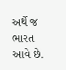અર્થે જ ભારત આવે છે.